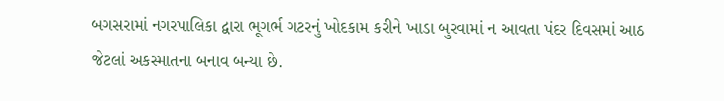બગસરામાં નગરપાલિકા દ્વારા ભૂગર્ભ ગટરનું ખોદકામ કરીને ખાડા બુરવામાં ન આવતા પંદર દિવસમાં આઠ જેટલાં અકસ્માતના બનાવ બન્યા છે.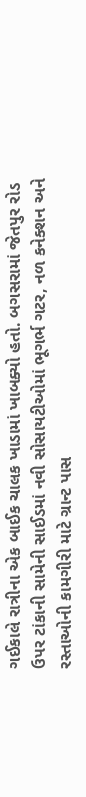ગઈકાલે રાત્રીના એક બાઈક ચાલક ખાડામાં ખાબક્યો હતો. બગસરામાં જેતપુર રોડ ઉપર ટાંકાની સામેની સાઈડમાં નવી સોસાયટીઓમાં ભૂગર્ભ ગટર, નળ કનેક્શન અને રસ્તાઓની કામગીરી માટે ગ્રાન્ટ પાસ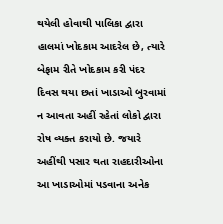થયેલી હોવાથી પાલિકા દ્વારા હાલમાં ખોદકામ આદરેલ છે, ત્યારે બેફામ રીતે ખોદકામ કરી પંદર દિવસ થયા છતાં ખાડાઓ બુરવામાં ન આવતા અહીં રહેતાં લોકો દ્વારા રોષ વ્યક્ત કરાયો છે. જયારે અહીંથી પસાર થતા રાહદારીઓના આ ખાડાઓમાં પડવાના અનેક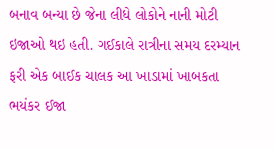બનાવ બન્યા છે જેના લીધે લોકોને નાની મોટી ઇજાઓ થઇ હતી. ગઈકાલે રાત્રીના સમય દરમ્યાન ફરી એક બાઈક ચાલક આ ખાડામાં ખાબકતા ભયંકર ઈજા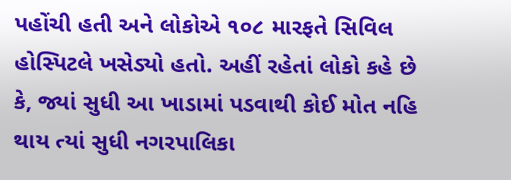પહોંચી હતી અને લોકોએ ૧૦૮ મારફતે સિવિલ હોસ્પિટલે ખસેડ્યો હતો. અહીં રહેતાં લોકો કહે છે કે, જ્યાં સુધી આ ખાડામાં પડવાથી કોઈ મોત નહિ થાય ત્યાં સુધી નગરપાલિકા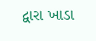દ્વારા ખાડા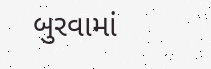બુરવામાં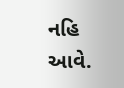નહિ આવે.